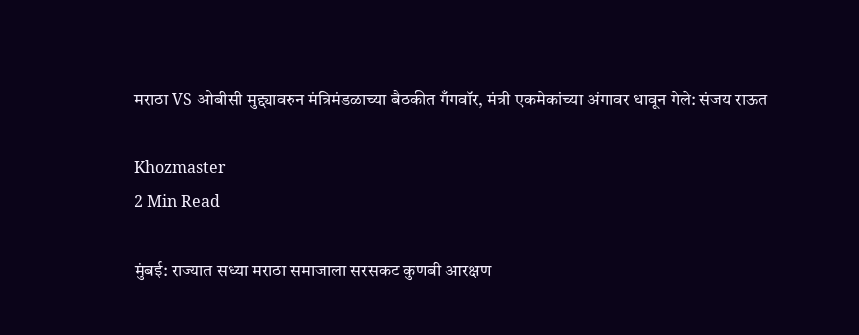मराठा VS ओबीसी मुद्द्यावरुन मंत्रिमंडळाच्या बैठकीत गँगवॉर, मंत्री एकमेकांच्या अंगावर धावून गेले: संजय राऊत

Khozmaster
2 Min Read

मुंबई: राज्यात सध्या मराठा समाजाला सरसकट कुणबी आरक्षण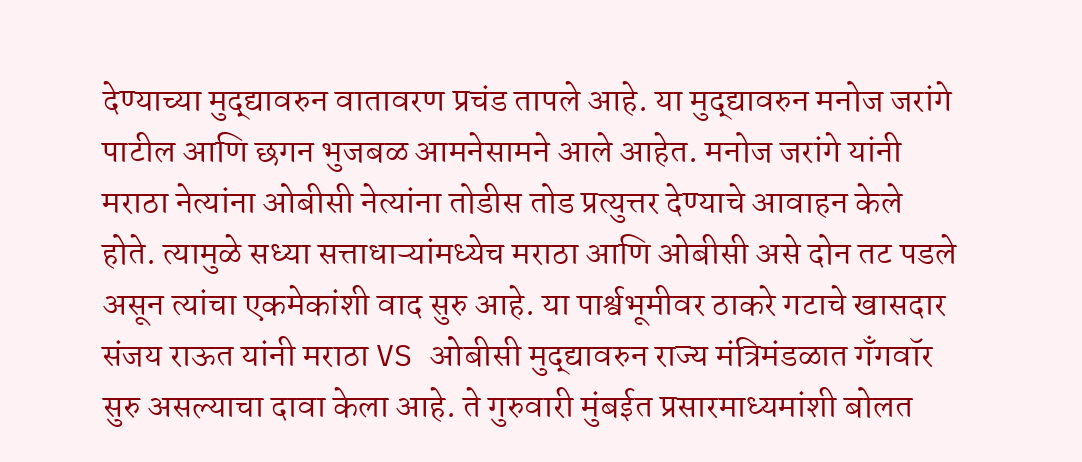देण्याच्या मुद्द्यावरुन वातावरण प्रचंड तापले आहे. या मुद्द्यावरुन मनोज जरांगे पाटील आणि छगन भुजबळ आमनेसामने आले आहेत. मनोज जरांगे यांनी मराठा नेत्यांना ओबीसी नेत्यांना तोडीस तोड प्रत्युत्तर देण्याचे आवाहन केले होते. त्यामुळे सध्या सत्ताधाऱ्यांमध्येच मराठा आणि ओबीसी असे दोन तट पडले असून त्यांचा एकमेकांशी वाद सुरु आहे. या पार्श्वभूमीवर ठाकरे गटाचे खासदार संजय राऊत यांनी मराठा VS ओबीसी मुद्द्यावरुन राज्य मंत्रिमंडळात गँगवॉर सुरु असल्याचा दावा केला आहे. ते गुरुवारी मुंबईत प्रसारमाध्यमांशी बोलत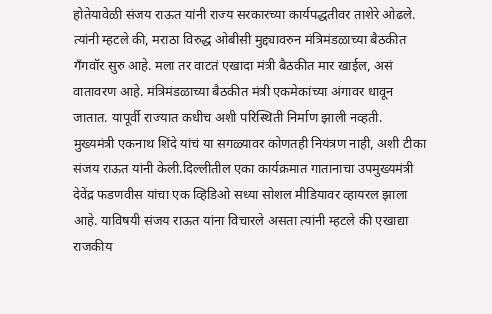होतेयावेळी संजय राऊत यांनी राज्य सरकारच्या कार्यपद्धतीवर ताशेरे ओढले. त्यांनी म्हटले की, मराठा विरुद्ध ओबीसी मुद्द्यावरुन मंत्रिमंडळाच्या बैठकीत गँगवॉर सुरु आहे. मला तर वाटतं एखादा मंत्री बैठकीत मार खाईल, असं वातावरण आहे. मंत्रिमंडळाच्या बैठकीत मंत्री एकमेकांच्या अंगावर धावून जातात. यापूर्वी राज्यात कधीच अशी परिस्थिती निर्माण झाली नव्हती. मुख्यमंत्री एकनाथ शिंदे यांचं या सगळ्यावर कोणतही नियंत्रण नाही, अशी टीका संजय राऊत यांनी केली.दिल्लीतील एका कार्यक्रमात गातानाचा उपमुख्यमंत्री देवेंद्र फडणवीस यांचा एक व्हिडिओ सध्या सोशल मीडियावर व्हायरल झाला आहे. याविषयी संजय राऊत यांना विचारले असता त्यांनी म्हटले की एखाद्या राजकीय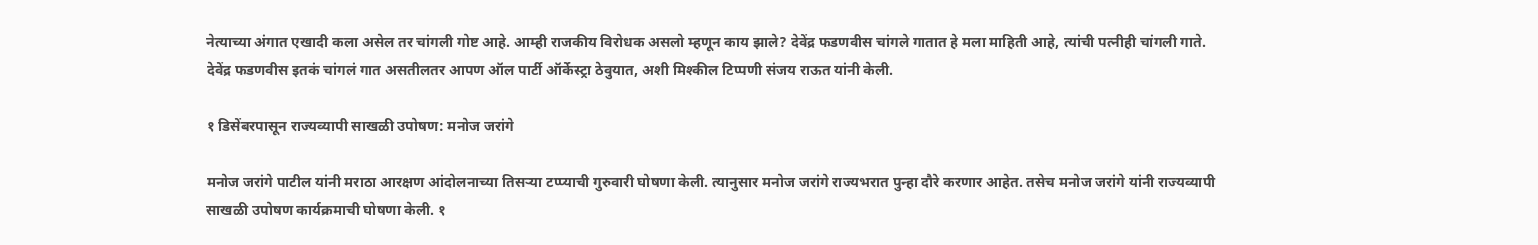नेत्याच्या अंगात एखादी कला असेल तर चांगली गोष्ट आहे. आम्ही राजकीय विरोधक असलो म्हणून काय झाले? देवेंद्र फडणवीस चांगले गातात हे मला माहिती आहे, त्यांची पत्नीही चांगली गाते. देवेंद्र फडणवीस इतकं चांगलं गात असतीलतर आपण ऑल पार्टी ऑर्केस्ट्रा ठेवुयात, अशी मिश्कील टिप्पणी संजय राऊत यांनी केली.

१ डिसेंबरपासून राज्यव्यापी साखळी उपोषण: मनोज जरांगे

मनोज जरांगे पाटील यांनी मराठा आरक्षण आंदोलनाच्या तिसऱ्या टप्प्याची गुरुवारी घोषणा केली. त्यानुसार मनोज जरांगे राज्यभरात पुन्हा दौरे करणार आहेत. तसेच मनोज जरांगे यांनी राज्यव्यापी साखळी उपोषण कार्यक्रमाची घोषणा केली. १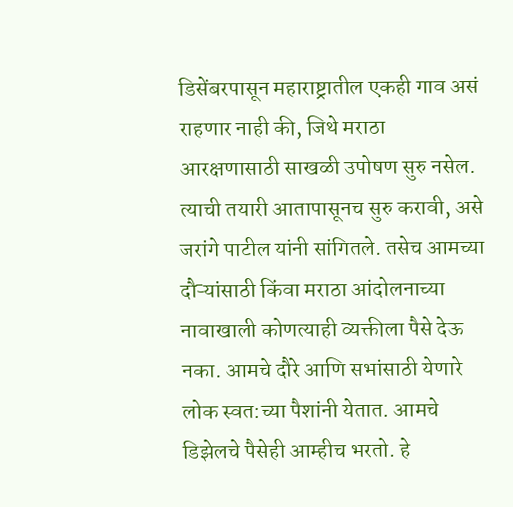डिसेंबरपासून महाराष्ट्रातील एकही गाव असं राहणार नाही की, जिथे मराठा आरक्षणासाठी साखळी उपोषण सुरु नसेल. त्याची तयारी आतापासूनच सुरु करावी, असे जरांगे पाटील यांनी सांगितले. तसेच आमच्या दौऱ्यांसाठी किंवा मराठा आंदोलनाच्या नावाखाली कोणत्याही व्यक्तीला पैसे देऊ नका. आमचे दौरे आणि सभांसाठी येणारे लोक स्वत:च्या पैशांनी येतात. आमचे डिझेलचे पैसेही आम्हीच भरतो. हे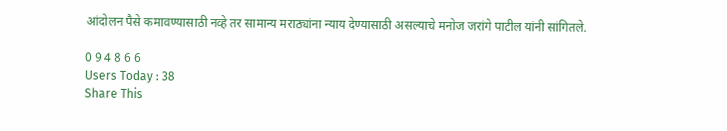आंदोलन पैसे कमावण्यासाठी नव्हे तर सामान्य मराठ्यांना न्याय देण्यासाठी असल्याचे मनोज जरांगे पाटील यांनी सांगितले.

0 9 4 8 6 6
Users Today : 38
Share This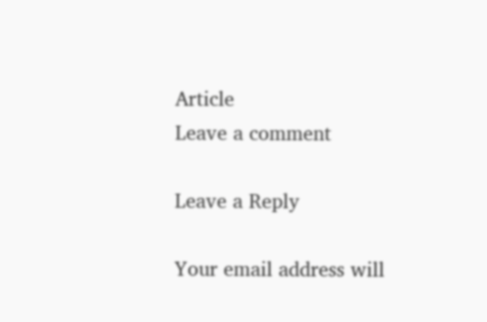Article
Leave a comment

Leave a Reply

Your email address will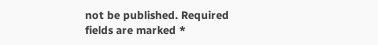not be published. Required fields are marked *